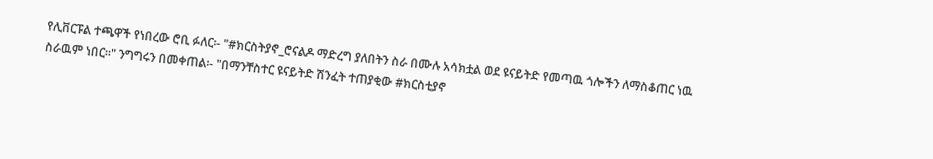የሊቨርፑል ተጫዋች የነበረው ሮቢ ፉለር፡- "#ክርስትያኖ_ሮናልዶ ማድረግ ያለበትን ስራ በሙሉ አሳክቷል ወደ ዩናይትድ የመጣዉ ጎሎችን ለማስቆጠር ነዉ ስራዉም ነበር።" ንግግሩን በመቀጠል፡- "በማንቸስተር ዩናይትድ ሽንፈት ተጠያቂው #ክርስቲያኖ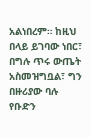አልነበረም። ከዚህ በላይ ይገባው ነበር፣ በግሉ ጥሩ ውጤት አስመዝግቧል፣ ግን በዙሪያው ባሉ የቡድን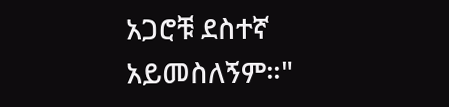አጋሮቹ ደስተኛ አይመስለኝም።"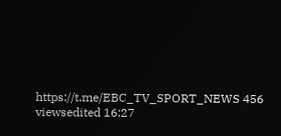https://t.me/EBC_TV_SPORT_NEWS 456 viewsedited 16:27